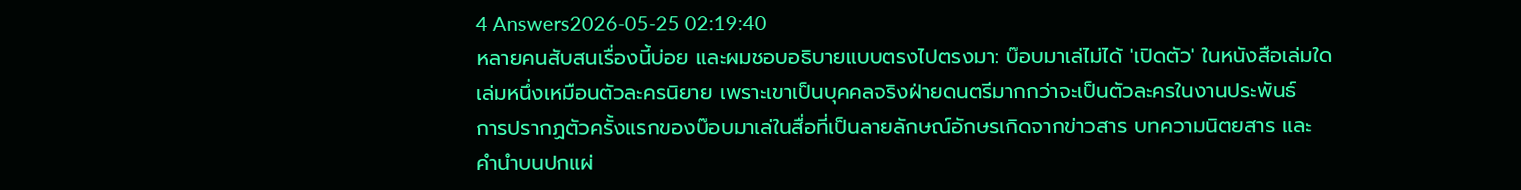4 Answers2026-05-25 02:19:40
หลายคนสับสนเรื่องนี้บ่อย และผมชอบอธิบายแบบตรงไปตรงมา: บ๊อบมาเล่ไม่ได้ 'เปิดตัว' ในหนังสือเล่มใดเล่มหนึ่งเหมือนตัวละครนิยาย เพราะเขาเป็นบุคคลจริงฝ่ายดนตรีมากกว่าจะเป็นตัวละครในงานประพันธ์
การปรากฏตัวครั้งแรกของบ๊อบมาเล่ในสื่อที่เป็นลายลักษณ์อักษรเกิดจากข่าวสาร บทความนิตยสาร และคำนำบนปกแผ่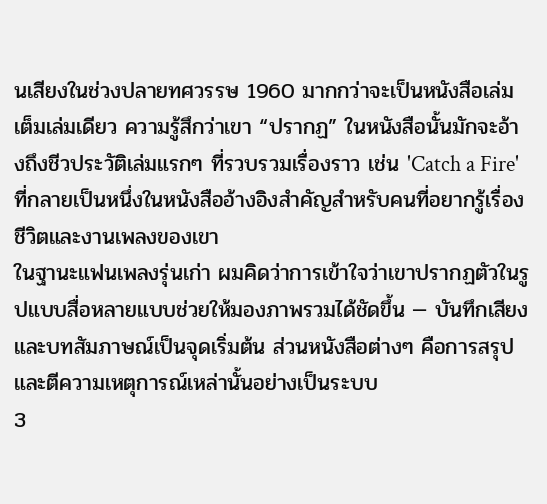นเสียงในช่วงปลายทศวรรษ 1960 มากกว่าจะเป็นหนังสือเล่มเต็มเล่มเดียว ความรู้สึกว่าเขา “ปรากฏ” ในหนังสือนั้นมักจะอ้างถึงชีวประวัติเล่มแรกๆ ที่รวบรวมเรื่องราว เช่น 'Catch a Fire' ที่กลายเป็นหนึ่งในหนังสืออ้างอิงสำคัญสำหรับคนที่อยากรู้เรื่องชีวิตและงานเพลงของเขา
ในฐานะแฟนเพลงรุ่นเก่า ผมคิดว่าการเข้าใจว่าเขาปรากฏตัวในรูปแบบสื่อหลายแบบช่วยให้มองภาพรวมได้ชัดขึ้น — บันทึกเสียงและบทสัมภาษณ์เป็นจุดเริ่มต้น ส่วนหนังสือต่างๆ คือการสรุปและตีความเหตุการณ์เหล่านั้นอย่างเป็นระบบ
3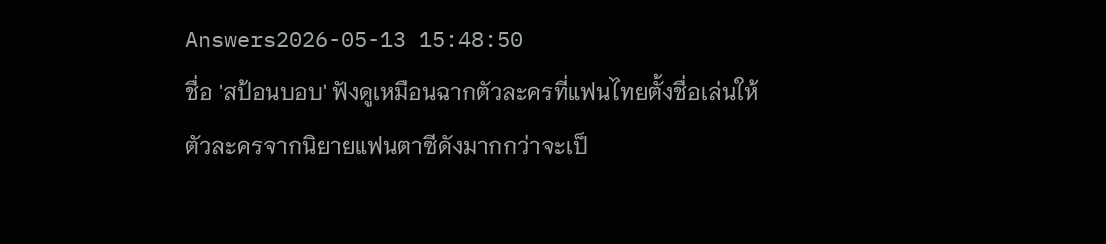Answers2026-05-13 15:48:50
ชื่อ 'สป้อนบอบ' ฟังดูเหมือนฉากตัวละครที่แฟนไทยตั้งชื่อเล่นให้ตัวละครจากนิยายแฟนตาซีดังมากกว่าจะเป็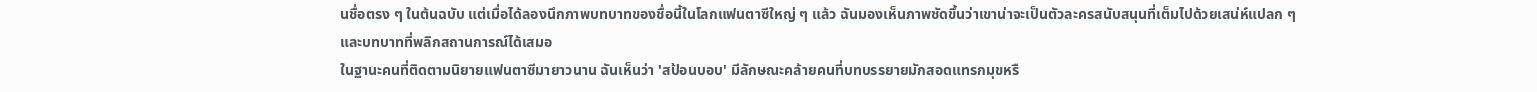นชื่อตรง ๆ ในต้นฉบับ แต่เมื่อได้ลองนึกภาพบทบาทของชื่อนี้ในโลกแฟนตาซีใหญ่ ๆ แล้ว ฉันมองเห็นภาพชัดขึ้นว่าเขาน่าจะเป็นตัวละครสนับสนุนที่เต็มไปด้วยเสน่ห์แปลก ๆ และบทบาทที่พลิกสถานการณ์ได้เสมอ
ในฐานะคนที่ติดตามนิยายแฟนตาซีมายาวนาน ฉันเห็นว่า 'สป้อนบอบ' มีลักษณะคล้ายคนที่บทบรรยายมักสอดแทรกมุขหรื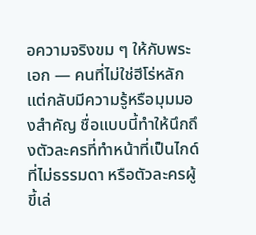อความจริงขม ๆ ให้กับพระเอก — คนที่ไม่ใช่ฮีโร่หลักแต่กลับมีความรู้หรือมุมมองสำคัญ ชื่อแบบนี้ทำให้นึกถึงตัวละครที่ทำหน้าที่เป็นไกด์ที่ไม่ธรรมดา หรือตัวละครผู้ขี้เล่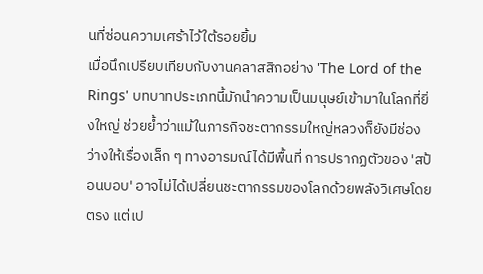นที่ซ่อนความเศร้าไว้ใต้รอยยิ้ม
เมื่อนึกเปรียบเทียบกับงานคลาสสิกอย่าง 'The Lord of the Rings' บทบาทประเภทนี้มักนำความเป็นมนุษย์เข้ามาในโลกที่ยิ่งใหญ่ ช่วยย้ำว่าแม้ในภารกิจชะตากรรมใหญ่หลวงก็ยังมีช่องว่างให้เรื่องเล็ก ๆ ทางอารมณ์ได้มีพื้นที่ การปรากฏตัวของ 'สป้อนบอบ' อาจไม่ได้เปลี่ยนชะตากรรมของโลกด้วยพลังวิเศษโดยตรง แต่เป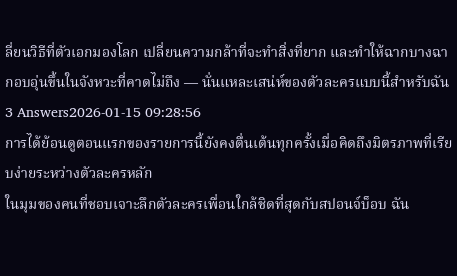ลี่ยนวิธีที่ตัวเอกมองโลก เปลี่ยนความกล้าที่จะทำสิ่งที่ยาก และทำให้ฉากบางฉากอบอุ่นขึ้นในจังหวะที่คาดไม่ถึง — นั่นแหละเสน่ห์ของตัวละครแบบนี้สำหรับฉัน
3 Answers2026-01-15 09:28:56
การได้ย้อนดูตอนแรกของรายการนี้ยังคงตื่นเต้นทุกครั้งเมื่อคิดถึงมิตรภาพที่เรียบง่ายระหว่างตัวละครหลัก
ในมุมของคนที่ชอบเจาะลึกตัวละครเพื่อนใกล้ชิดที่สุดกับสปอนจ์บ็อบ ฉัน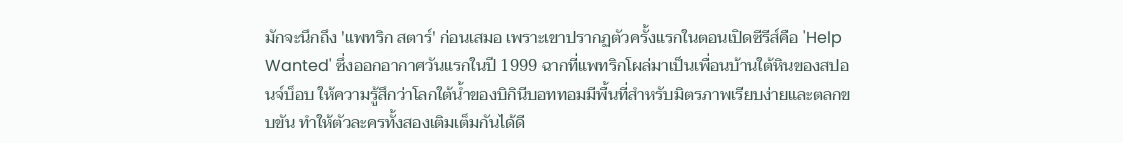มักจะนึกถึง 'แพทริก สตาร์' ก่อนเสมอ เพราะเขาปรากฏตัวครั้งแรกในตอนเปิดซีรีส์คือ 'Help Wanted' ซึ่งออกอากาศวันแรกในปี 1999 ฉากที่แพทริกโผล่มาเป็นเพื่อนบ้านใต้หินของสปอนจ์บ็อบ ให้ความรู้สึกว่าโลกใต้น้ำของบิกินีบอททอมมีพื้นที่สำหรับมิตรภาพเรียบง่ายและตลกขบขัน ทำให้ตัวละครทั้งสองเติมเต็มกันได้ดี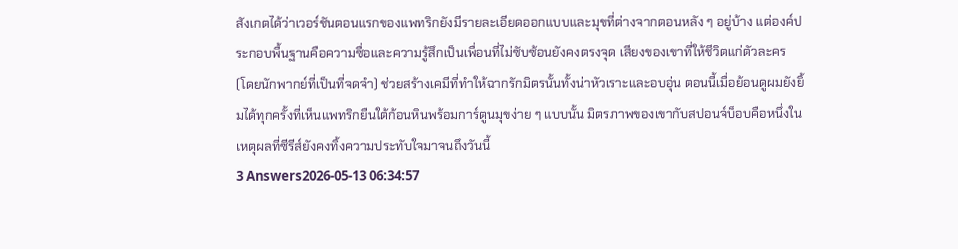สังเกตได้ว่าเวอร์ชันตอนแรกของแพทริกยังมีรายละเอียดออกแบบและมุขที่ต่างจากตอนหลัง ๆ อยู่บ้าง แต่องค์ประกอบพื้นฐานคือความซื่อและความรู้สึกเป็นเพื่อนที่ไม่ซับซ้อนยังคงตรงจุด เสียงของเขาที่ให้ชีวิตแก่ตัวละคร (โดยนักพากย์ที่เป็นที่จดจำ) ช่วยสร้างเคมีที่ทำให้ฉากรักมิตรนั้นทั้งน่าหัวเราะและอบอุ่น ตอนนี้เมื่อย้อนดูผมยังยิ้มได้ทุกครั้งที่เห็นแพทริกยืนใต้ก้อนหินพร้อมการ์ตูนมุขง่าย ๆ แบบนั้น มิตรภาพของเขากับสปอนจ์บ็อบคือหนึ่งในเหตุผลที่ซีรีส์ยังคงทิ้งความประทับใจมาจนถึงวันนี้
3 Answers2026-05-13 06:34:57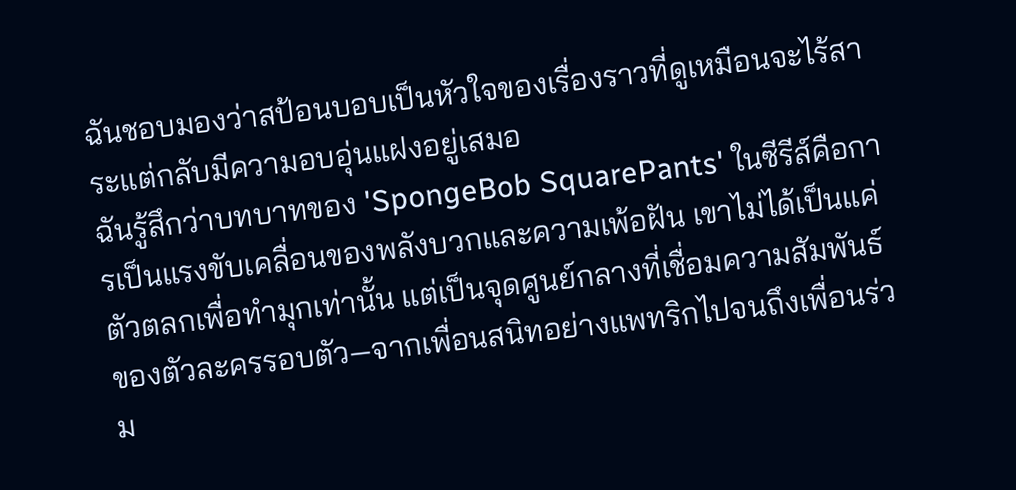ฉันชอบมองว่าสป้อนบอบเป็นหัวใจของเรื่องราวที่ดูเหมือนจะไร้สาระแต่กลับมีความอบอุ่นแฝงอยู่เสมอ
ฉันรู้สึกว่าบทบาทของ 'SpongeBob SquarePants' ในซีรีส์คือการเป็นแรงขับเคลื่อนของพลังบวกและความเพ้อฝัน เขาไม่ได้เป็นแค่ตัวตลกเพื่อทำมุกเท่านั้น แต่เป็นจุดศูนย์กลางที่เชื่อมความสัมพันธ์ของตัวละครรอบตัว—จากเพื่อนสนิทอย่างแพทริกไปจนถึงเพื่อนร่วม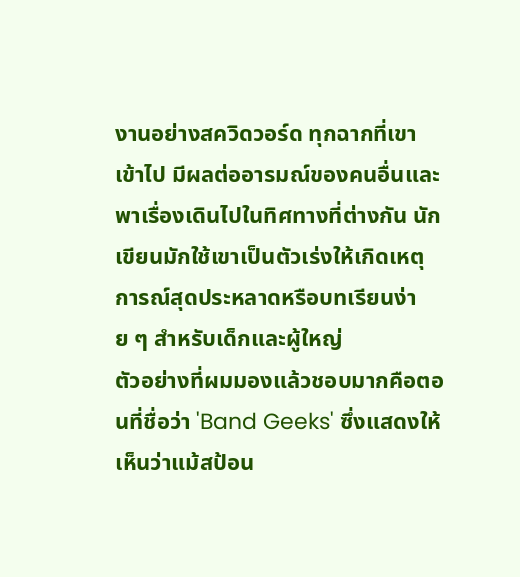งานอย่างสควิดวอร์ด ทุกฉากที่เขาเข้าไป มีผลต่ออารมณ์ของคนอื่นและพาเรื่องเดินไปในทิศทางที่ต่างกัน นักเขียนมักใช้เขาเป็นตัวเร่งให้เกิดเหตุการณ์สุดประหลาดหรือบทเรียนง่าย ๆ สำหรับเด็กและผู้ใหญ่
ตัวอย่างที่ผมมองแล้วชอบมากคือตอนที่ชื่อว่า 'Band Geeks' ซึ่งแสดงให้เห็นว่าแม้สป้อน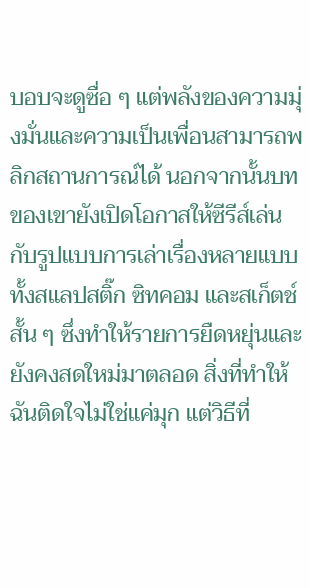บอบจะดูซื่อ ๆ แต่พลังของความมุ่งมั่นและความเป็นเพื่อนสามารถพลิกสถานการณ์ได้ นอกจากนั้นบทของเขายังเปิดโอกาสให้ซีรีส์เล่นกับรูปแบบการเล่าเรื่องหลายแบบ ทั้งสแลปสติ๊ก ซิทคอม และสเก็ตช์สั้น ๆ ซึ่งทำให้รายการยืดหยุ่นและยังคงสดใหม่มาตลอด สิ่งที่ทำให้ฉันติดใจไม่ใช่แค่มุก แต่วิธีที่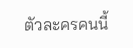ตัวละครคนนี้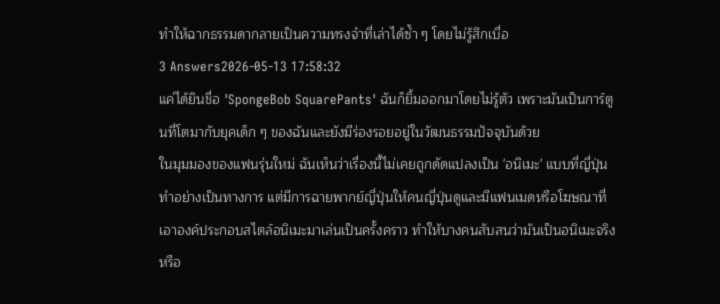ทำให้ฉากธรรมดากลายเป็นความทรงจำที่เล่าได้ซ้ำ ๆ โดยไม่รู้สึกเบื่อ
3 Answers2026-05-13 17:58:32
แค่ได้ยินชื่อ 'SpongeBob SquarePants' ฉันก็ยิ้มออกมาโดยไม่รู้ตัว เพราะมันเป็นการ์ตูนที่โตมากับยุคเด็ก ๆ ของฉันและยังมีร่องรอยอยู่ในวัฒนธรรมปัจจุบันด้วย
ในมุมมองของแฟนรุ่นใหม่ ฉันเห็นว่าเรื่องนี้ไม่เคยถูกดัดแปลงเป็น 'อนิเมะ' แบบที่ญี่ปุ่นทำอย่างเป็นทางการ แต่มีการฉายพากย์ญี่ปุ่นให้คนญี่ปุ่นดูและมีแฟนเมดหรือโฆษณาที่เอาองค์ประกอบสไตล์อนิเมะมาเล่นเป็นครั้งคราว ทำให้บางคนสับสนว่ามันเป็นอนิเมะจริงหรือ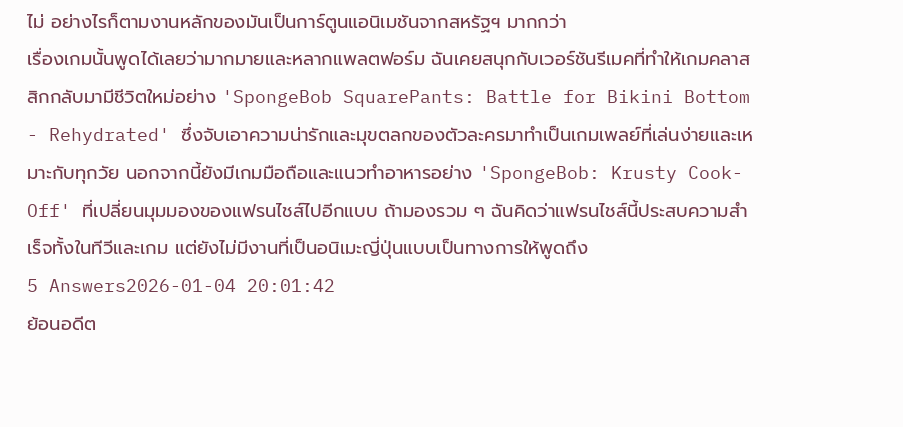ไม่ อย่างไรก็ตามงานหลักของมันเป็นการ์ตูนแอนิเมชันจากสหรัฐฯ มากกว่า
เรื่องเกมนั้นพูดได้เลยว่ามากมายและหลากแพลตฟอร์ม ฉันเคยสนุกกับเวอร์ชันรีเมคที่ทำให้เกมคลาสสิกกลับมามีชีวิตใหม่อย่าง 'SpongeBob SquarePants: Battle for Bikini Bottom - Rehydrated' ซึ่งจับเอาความน่ารักและมุขตลกของตัวละครมาทำเป็นเกมเพลย์ที่เล่นง่ายและเหมาะกับทุกวัย นอกจากนี้ยังมีเกมมือถือและแนวทำอาหารอย่าง 'SpongeBob: Krusty Cook-Off' ที่เปลี่ยนมุมมองของแฟรนไชส์ไปอีกแบบ ถ้ามองรวม ๆ ฉันคิดว่าแฟรนไชส์นี้ประสบความสำเร็จทั้งในทีวีและเกม แต่ยังไม่มีงานที่เป็นอนิเมะญี่ปุ่นแบบเป็นทางการให้พูดถึง
5 Answers2026-01-04 20:01:42
ย้อนอดีต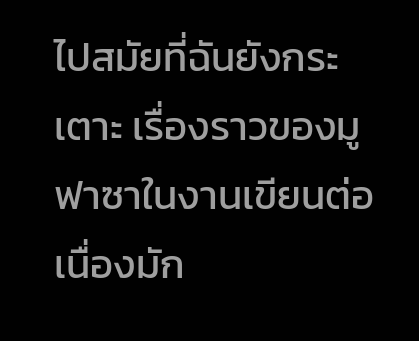ไปสมัยที่ฉันยังกระเตาะ เรื่องราวของมูฟาซาในงานเขียนต่อเนื่องมัก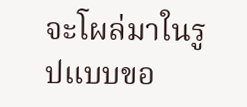จะโผล่มาในรูปแบบขอ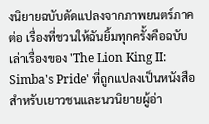งนิยายฉบับดัดแปลงจากภาพยนตร์ภาคต่อ เรื่องที่ชวนให้ฉันยิ้มทุกครั้งคือฉบับเล่าเรื่องของ 'The Lion King II: Simba's Pride' ที่ถูกแปลงเป็นหนังสือสำหรับเยาวชนและนวนิยายผู้อ่า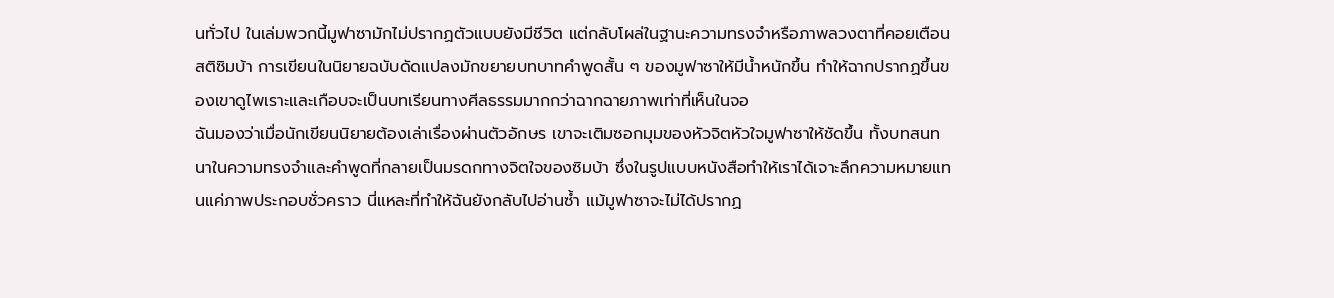นทั่วไป ในเล่มพวกนี้มูฟาซามักไม่ปรากฏตัวแบบยังมีชีวิต แต่กลับโผล่ในฐานะความทรงจำหรือภาพลวงตาที่คอยเตือนสติซิมบ้า การเขียนในนิยายฉบับดัดแปลงมักขยายบทบาทคำพูดสั้น ๆ ของมูฟาซาให้มีน้ำหนักขึ้น ทำให้ฉากปรากฏขึ้นของเขาดูไพเราะและเกือบจะเป็นบทเรียนทางศีลธรรมมากกว่าฉากฉายภาพเท่าที่เห็นในจอ
ฉันมองว่าเมื่อนักเขียนนิยายต้องเล่าเรื่องผ่านตัวอักษร เขาจะเติมซอกมุมของหัวจิตหัวใจมูฟาซาให้ชัดขึ้น ทั้งบทสนทนาในความทรงจำและคำพูดที่กลายเป็นมรดกทางจิตใจของซิมบ้า ซึ่งในรูปแบบหนังสือทำให้เราได้เจาะลึกความหมายแทนแค่ภาพประกอบชั่วคราว นี่แหละที่ทำให้ฉันยังกลับไปอ่านซ้ำ แม้มูฟาซาจะไม่ได้ปรากฏ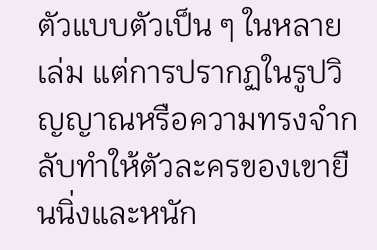ตัวแบบตัวเป็น ๆ ในหลายเล่ม แต่การปรากฏในรูปวิญญาณหรือความทรงจำกลับทำให้ตัวละครของเขายืนนิ่งและหนัก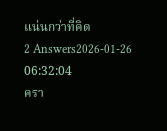แน่นกว่าที่คิด
2 Answers2026-01-26 06:32:04
ครา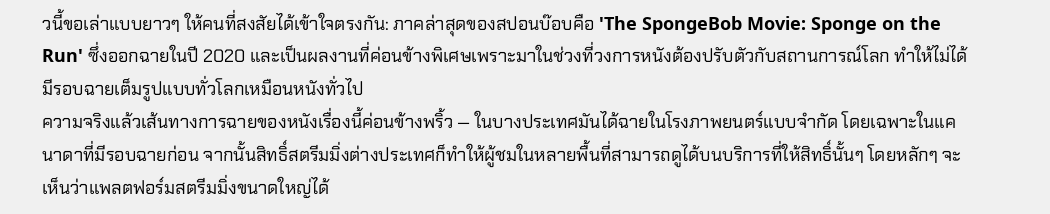วนี้ขอเล่าแบบยาวๆ ให้คนที่สงสัยได้เข้าใจตรงกัน: ภาคล่าสุดของสปอนบ๊อบคือ 'The SpongeBob Movie: Sponge on the Run' ซึ่งออกฉายในปี 2020 และเป็นผลงานที่ค่อนข้างพิเศษเพราะมาในช่วงที่วงการหนังต้องปรับตัวกับสถานการณ์โลก ทำให้ไม่ได้มีรอบฉายเต็มรูปแบบทั่วโลกเหมือนหนังทั่วไป
ความจริงแล้วเส้นทางการฉายของหนังเรื่องนี้ค่อนข้างพริ้ว — ในบางประเทศมันได้ฉายในโรงภาพยนตร์แบบจำกัด โดยเฉพาะในแคนาดาที่มีรอบฉายก่อน จากนั้นสิทธิ์สตรีมมิ่งต่างประเทศก็ทำให้ผู้ชมในหลายพื้นที่สามารถดูได้บนบริการที่ให้สิทธิ์นั้นๆ โดยหลักๆ จะเห็นว่าแพลตฟอร์มสตรีมมิ่งขนาดใหญ่ได้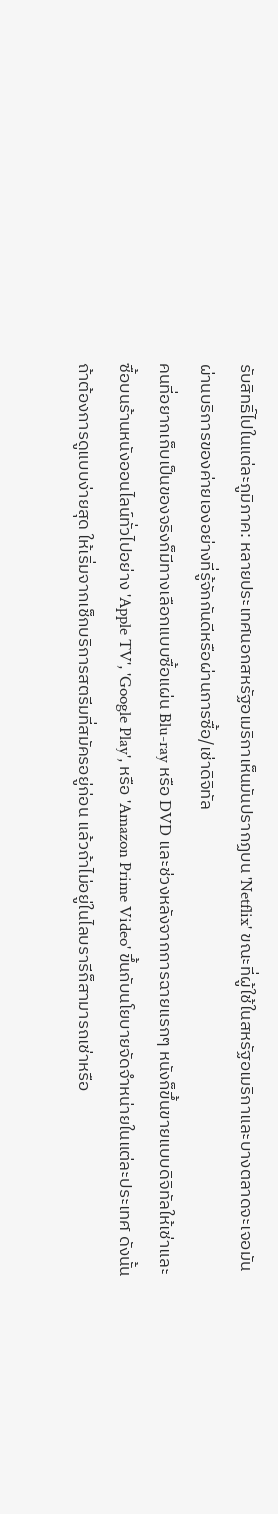รับสิทธิ์ไปในแต่ละภูมิภาค: หลายประเทศนอกสหรัฐอเมริกาเห็นมันปรากฏบน 'Netflix' ขณะที่ผู้ใช้ในสหรัฐอเมริกาและบางตลาดจะเจอมันผ่านบริการของค่ายเองอย่างที่รู้จักกันดีหรือผ่านการซื้อ/เช่าดิจิทัล
คนที่อยากเก็บเป็นของจริงก็มีทางเลือกแบบซื้อแผ่น Blu-ray หรือ DVD และช่วงหลังจากการฉายแรกๆ หนังก็ขึ้นขายแบบดิจิทัลให้เช่าและซื้อบนร้านหนังออนไลน์ทั่วไปอย่าง 'Apple TV', 'Google Play', หรือ 'Amazon Prime Video' ขึ้นกับนโยบายจัดจำหน่ายในแต่ละประเทศ ดังนั้นถ้าต้องการดูแบบง่ายสุด ให้เริ่มจากเช็กบริการสตรีมที่สมัครอยู่ก่อน แล้วถ้าไม่อยู่ในไลบรารีก็สามารถเช่าหรือ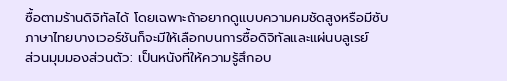ซื้อตามร้านดิจิทัลได้ โดยเฉพาะถ้าอยากดูแบบความคมชัดสูงหรือมีซับภาษาไทยบางเวอร์ชันก็จะมีให้เลือกบนการซื้อดิจิทัลและแผ่นบลูเรย์
ส่วนมุมมองส่วนตัว: เป็นหนังที่ให้ความรู้สึกอบ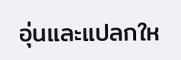อุ่นและแปลกให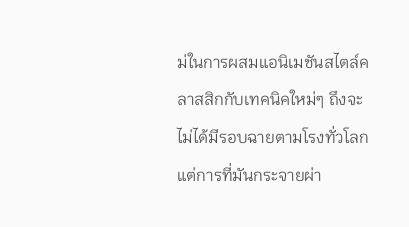ม่ในการผสมแอนิเมชันสไตล์คลาสสิกกับเทคนิคใหม่ๆ ถึงจะไม่ได้มีรอบฉายตามโรงทั่วโลก แต่การที่มันกระจายผ่า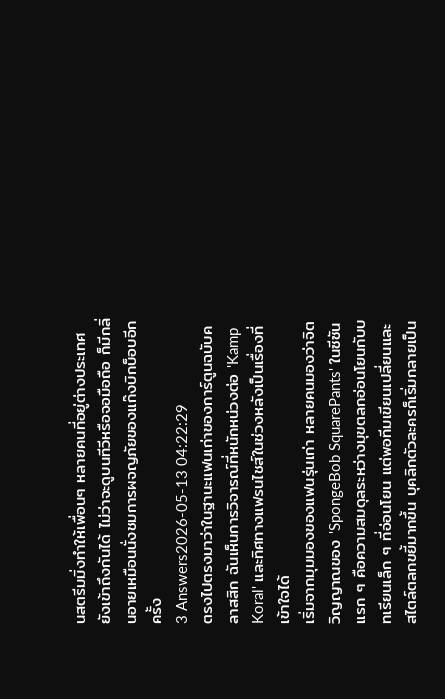นสตรีมมิ่งทำให้เพื่อนๆ หลายคนที่อยู่ต่างประเทศยังเข้าถึงกันได้ ไม่ว่าจะดูบนทีวีหรือจอมือถือ ก็มีกลิ่นอายเหมือนนั่งชมการผจญภัยของแก๊งบิกบ็อบอีกครั้ง
3 Answers2026-05-13 04:22:29
ตรงไปตรงมาว่าในฐานะแฟนเก่าของการ์ตูนฉบับคลาสสิก ฉันเห็นการวิจารณ์ที่หนักหน่วงต่อ 'Kamp Koral' และทิศทางแฟรนไชส์ในช่วงหลังเป็นเรื่องที่เข้าใจได้
เริ่มจากมุมมองของแฟนรุ่นเก่า หลายคนมองว่าจิตวิญญาณของ 'SpongeBob SquarePants' ในซีซันแรก ๆ คือความสมดุลระหว่างมุขตลกอ่อนโยนกับบทเรียนเล็ก ๆ ที่อ่อนโยน แต่พอทีมเขียนเปลี่ยนและสไตล์ตลกขยี้มากขึ้น บุคลิกตัวละครก็เริ่มกลายเป็น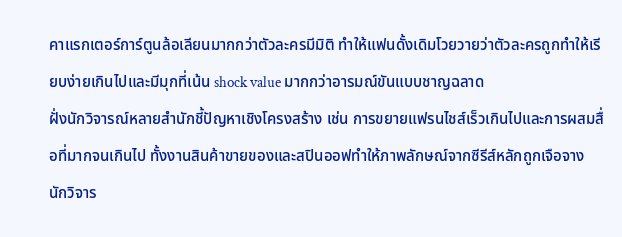คาแรกเตอร์การ์ตูนล้อเลียนมากกว่าตัวละครมีมิติ ทำให้แฟนดั้งเดิมโวยวายว่าตัวละครถูกทำให้เรียบง่ายเกินไปและมีมุกที่เน้น shock value มากกว่าอารมณ์ขันแบบชาญฉลาด
ฝั่งนักวิจารณ์หลายสำนักชี้ปัญหาเชิงโครงสร้าง เช่น การขยายแฟรนไชส์เร็วเกินไปและการผสมสื่อที่มากจนเกินไป ทั้งงานสินค้าขายของและสปินออฟทำให้ภาพลักษณ์จากซีรีส์หลักถูกเจือจาง นักวิจาร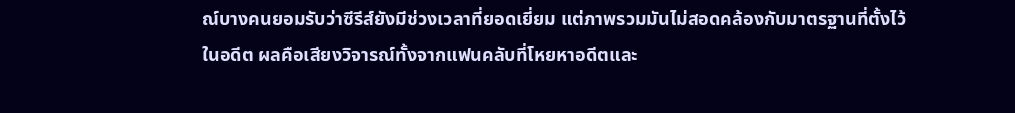ณ์บางคนยอมรับว่าซีรีส์ยังมีช่วงเวลาที่ยอดเยี่ยม แต่ภาพรวมมันไม่สอดคล้องกับมาตรฐานที่ตั้งไว้ในอดีต ผลคือเสียงวิจารณ์ทั้งจากแฟนคลับที่โหยหาอดีตและ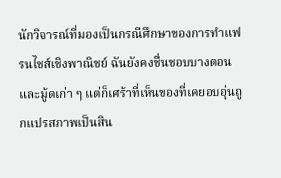นักวิจารณ์ที่มองเป็นกรณีศึกษาของการทำแฟรนไชส์เชิงพาณิชย์ ฉันยังคงชื่นชอบบางตอนและมู้ดเก่า ๆ แต่ก็เศร้าที่เห็นของที่เคยอบอุ่นถูกแปรสภาพเป็นสิน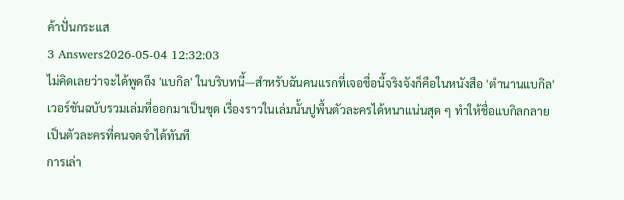ค้าปั่นกระแส
3 Answers2026-05-04 12:32:03
ไม่คิดเลยว่าจะได้พูดถึง 'แบกิล' ในบริบทนี้—สำหรับฉันคนแรกที่เจอชื่อนี้จริงจังก็คือในหนังสือ 'ตำนานแบกิล' เวอร์ชันฉบับรวมเล่มที่ออกมาเป็นชุด เรื่องราวในเล่มนั้นปูพื้นตัวละครได้หนาแน่นสุด ๆ ทำให้ชื่อแบกิลกลายเป็นตัวละครที่คนจดจำได้ทันที
การเล่า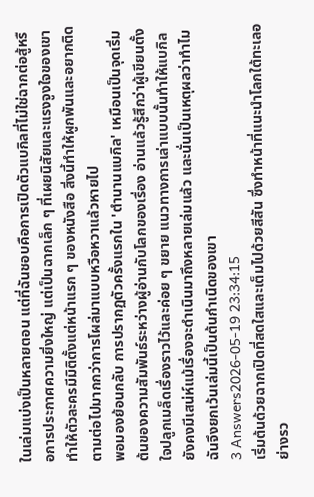ในเล่มแบ่งเป็นหลายตอน แต่ที่ฉันชอบคือการเปิดตัวแบกิลที่ไม่ใช่ฉากต่อสู้หรือการประกาศความยิ่งใหญ่ แต่เป็นฉากเล็ก ๆ ที่เผยนิสัยและแรงจูงใจของเขา ทำให้ตัวละครมีมิติตั้งแต่หน้าแรก ๆ ของหนังสือ สิ่งนี้ทำให้ผูกพันและอยากติดตามต่อไปมากกว่าการโผล่มาแบบหวือหวาแล้วหายไป
พอมองย้อนกลับ การปรากฏตัวครั้งแรกใน 'ตำนานแบกิล' เหมือนเป็นจุดเริ่มต้นของความสัมพันธ์ระหว่างผู้อ่านกับโลกของเรื่อง อ่านแล้วรู้สึกว่าผู้เขียนตั้งใจปลูกเมล็ดเรื่องราวไว้และค่อย ๆ ขยาย แนวทางการเล่าแบบนั้นทำให้แบกิลยังคงมีเสน่ห์แม้เรื่องจะดำเนินมาถึงหลายเล่มแล้ว และนั่นเป็นเหตุผลว่าทำไมฉันจึงยกเว้นเล่มนี้เป็นต้นกำเนิดของเขา
3 Answers2026-05-19 23:34:15
เริ่มต้นด้วยฉากเปิดที่สดใสและเต็มไปด้วยสีสัน ซึ่งทำหน้าที่แนะนำโลกใต้ทะเลอย่างรว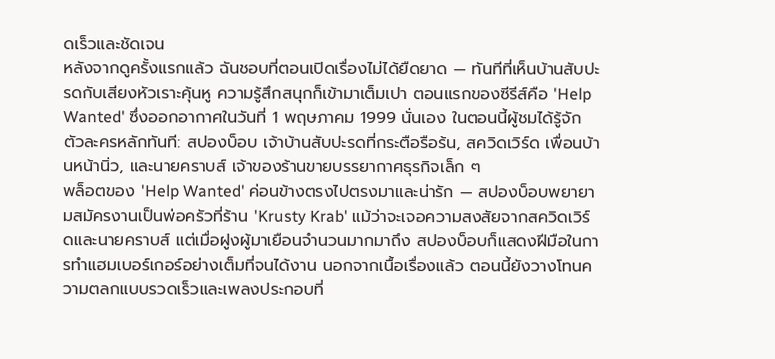ดเร็วและชัดเจน
หลังจากดูครั้งแรกแล้ว ฉันชอบที่ตอนเปิดเรื่องไม่ได้ยืดยาด — ทันทีที่เห็นบ้านสับปะรดกับเสียงหัวเราะคุ้นหู ความรู้สึกสนุกก็เข้ามาเต็มเปา ตอนแรกของซีรีส์คือ 'Help Wanted' ซึ่งออกอากาศในวันที่ 1 พฤษภาคม 1999 นั่นเอง ในตอนนี้ผู้ชมได้รู้จักตัวละครหลักทันที: สปองบ็อบ เจ้าบ้านสับปะรดที่กระตือรือร้น, สควิดเวิร์ด เพื่อนบ้านหน้านิ่ว, และนายคราบส์ เจ้าของร้านขายบรรยากาศธุรกิจเล็ก ๆ
พล็อตของ 'Help Wanted' ค่อนข้างตรงไปตรงมาและน่ารัก — สปองบ็อบพยายามสมัครงานเป็นพ่อครัวที่ร้าน 'Krusty Krab' แม้ว่าจะเจอความสงสัยจากสควิดเวิร์ดและนายคราบส์ แต่เมื่อฝูงผู้มาเยือนจำนวนมากมาถึง สปองบ็อบก็แสดงฝีมือในการทำแฮมเบอร์เกอร์อย่างเต็มที่จนได้งาน นอกจากเนื้อเรื่องแล้ว ตอนนี้ยังวางโทนความตลกแบบรวดเร็วและเพลงประกอบที่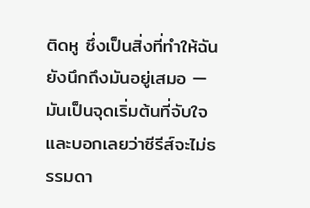ติดหู ซึ่งเป็นสิ่งที่ทำให้ฉันยังนึกถึงมันอยู่เสมอ — มันเป็นจุดเริ่มต้นที่จับใจและบอกเลยว่าซีรีส์จะไม่ธรรมดา